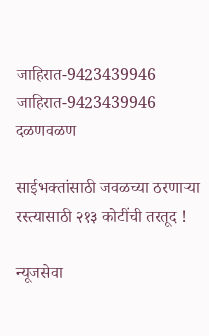जाहिरात-9423439946
जाहिरात-9423439946
दळणवळण

साईभक्तांसाठी जवळच्या ठरणाऱ्या रस्त्यासाठी २१३ कोटींची तरतूद !

न्यूजसेवा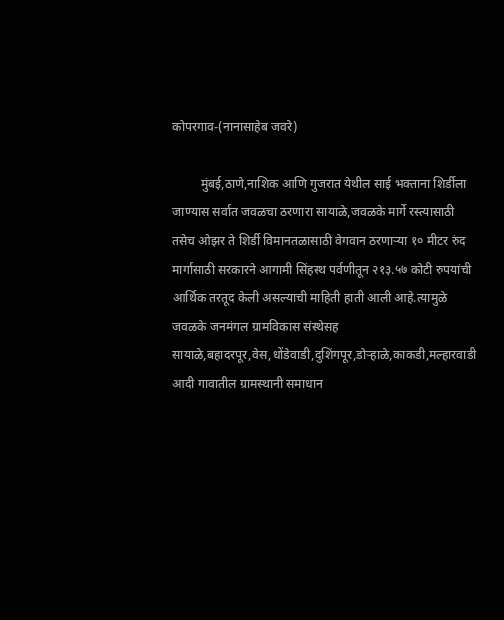कोपरगाव-(नानासाहेब जवरे)

         मुंबई,ठाणे,नाशिक आणि गुजरात येथील साई भक्ताना शिर्डीला जाण्यास सर्वात जवळचा ठरणारा सायाळे,जवळके मार्गे रस्त्यासाठी तसेच ओझर ते शिर्डी विमानतळासाठी वेगवान ठरणाऱ्या १० मीटर रुंद मार्गासाठी सरकारने आगामी सिंहस्थ पर्वणीतून २१३.५७ कोटी रुपयांची आर्थिक तरतूद केली असल्याची माहिती हाती आली आहे.त्यामुळे जवळके जनमंगल ग्रामविकास संस्थेसह सायाळे,बहादरपूर,वेस,धोंडेवाडी,दुशिंगपूर,डोऱ्हाळे,काकडी,मल्हारवाडी आदी गावातील ग्रामस्थानी समाधान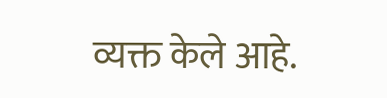व्यक्त केले आहे.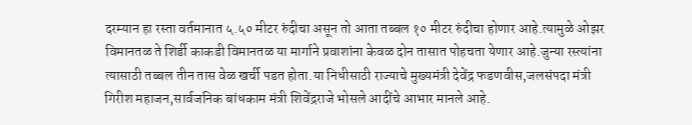दरम्यान हा रस्ता वर्तमानात ५.५० मीटर रुंदीचा असून तो आता तब्बल १० मीटर रुंदीचा होणार आहे.त्यामुळे ओझर विमानतळ ते शिर्डी काकडी विमानतळ या मार्गाने प्रवाशांना केवळ दोन तासात पोहचता येणार आहे.जुन्या रस्त्यांना त्यासाठी तब्बल तीन तास वेळ खर्ची पडत होता.या निधीसाठी राज्याचे मुख्यमंत्री देवेंद्र फडणवीस,जलसंपदा मंत्री गिरीश महाजन,सार्वजनिक बांधकाम मंत्री शिवेंद्रराजे भोसले आदींचे आभार मानले आहे.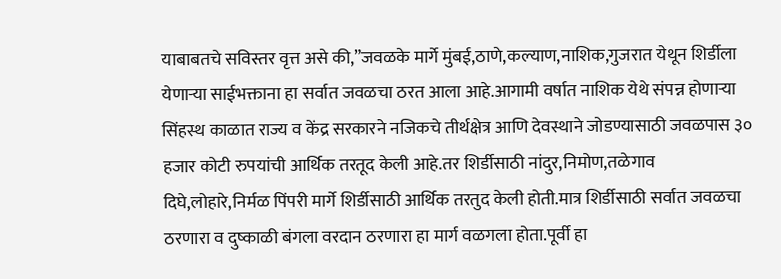याबाबतचे सविस्तर वृत्त असे की,”जवळके मार्गे मुंबई,ठाणे,कल्याण,नाशिक,गुजरात येथून शिर्डीला येणाऱ्या साईभक्ताना हा सर्वात जवळचा ठरत आला आहे.आगामी वर्षात नाशिक येथे संपन्न होणाऱ्या सिंहस्थ काळात राज्य व केंद्र सरकारने नजिकचे तीर्थक्षेत्र आणि देवस्थाने जोडण्यासाठी जवळपास ३० हजार कोटी रुपयांची आर्थिक तरतूद केली आहे.तर शिर्डीसाठी नांदुर,निमोण,तळेगाव दिघे,लोहारे,निर्मळ पिंपरी मार्गे शिर्डीसाठी आर्थिक तरतुद केली होती.मात्र शिर्डीसाठी सर्वात जवळचा ठरणारा व दुष्काळी बंगला वरदान ठरणारा हा मार्ग वळगला होता.पूर्वी हा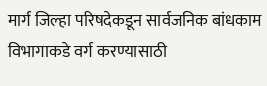मार्ग जिल्हा परिषदेकडून सार्वजनिक बांधकाम विभागाकडे वर्ग करण्यासाठी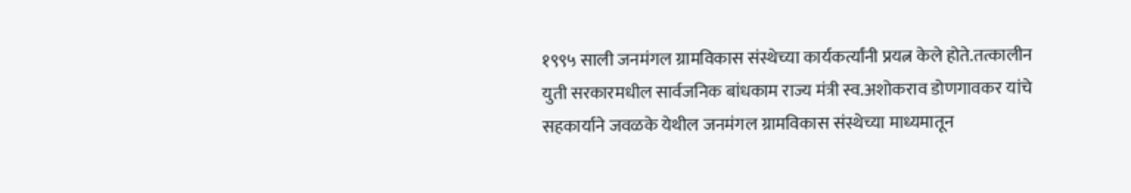१९९५ साली जनमंगल ग्रामविकास संस्थेच्या कार्यकर्त्यांनी प्रयत्न केले होते.तत्कालीन युती सरकारमधील सार्वजनिक बांधकाम राज्य मंत्री स्व.अशोकराव डोणगावकर यांचे सहकार्याने जवळके येथील जनमंगल ग्रामविकास संस्थेच्या माध्यमातून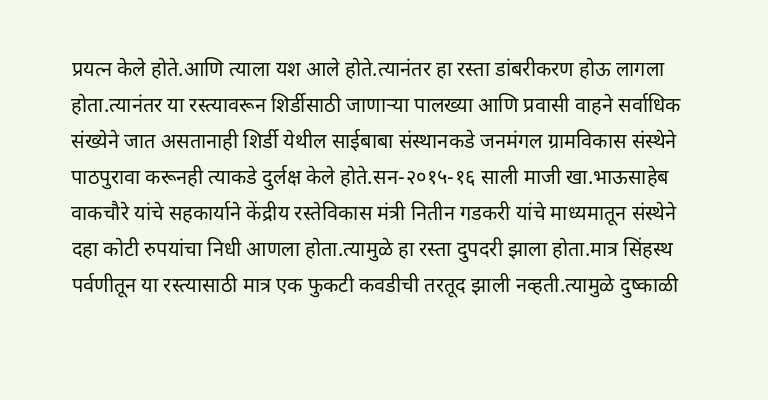प्रयत्न केले होते.आणि त्याला यश आले होते.त्यानंतर हा रस्ता डांबरीकरण होऊ लागला होता.त्यानंतर या रस्त्यावरून शिर्डीसाठी जाणाऱ्या पालख्या आणि प्रवासी वाहने सर्वाधिक संख्येने जात असतानाही शिर्डी येथील साईबाबा संस्थानकडे जनमंगल ग्रामविकास संस्थेने पाठपुरावा करूनही त्याकडे दुर्लक्ष केले होते.सन-२०१५-१६ साली माजी खा.भाऊसाहेब वाकचौरे यांचे सहकार्याने केंद्रीय रस्तेविकास मंत्री नितीन गडकरी यांचे माध्यमातून संस्थेने दहा कोटी रुपयांचा निधी आणला होता.त्यामुळे हा रस्ता दुपदरी झाला होता.मात्र सिंहस्थ पर्वणीतून या रस्त्यासाठी मात्र एक फुकटी कवडीची तरतूद झाली नव्हती.त्यामुळे दुष्काळी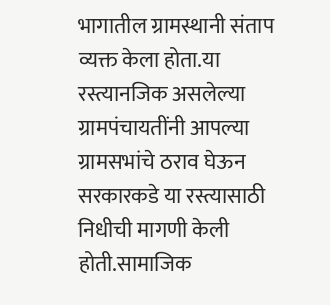भागातील ग्रामस्थानी संताप व्यक्त केला होता.या रस्त्यानजिक असलेल्या ग्रामपंचायतींनी आपल्या ग्रामसभांचे ठराव घेऊन सरकारकडे या रस्त्यासाठी निधीची मागणी केली होती.सामाजिक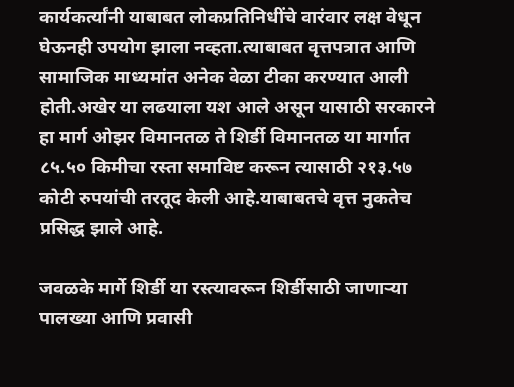कार्यकर्त्यांनी याबाबत लोकप्रतिनिधींचे वारंवार लक्ष वेधून घेऊनही उपयोग झाला नव्हता.त्याबाबत वृत्तपत्रात आणि सामाजिक माध्यमांत अनेक वेळा टीका करण्यात आली होती.अखेर या लढयाला यश आले असून यासाठी सरकारने हा मार्ग ओझर विमानतळ ते शिर्डी विमानतळ या मार्गात ८५.५० किमीचा रस्ता समाविष्ट करून त्यासाठी २१३.५७ कोटी रुपयांची तरतूद केली आहे.याबाबतचे वृत्त नुकतेच प्रसिद्ध झाले आहे.

जवळके मार्गे शिर्डी या रस्त्यावरून शिर्डीसाठी जाणाऱ्या पालख्या आणि प्रवासी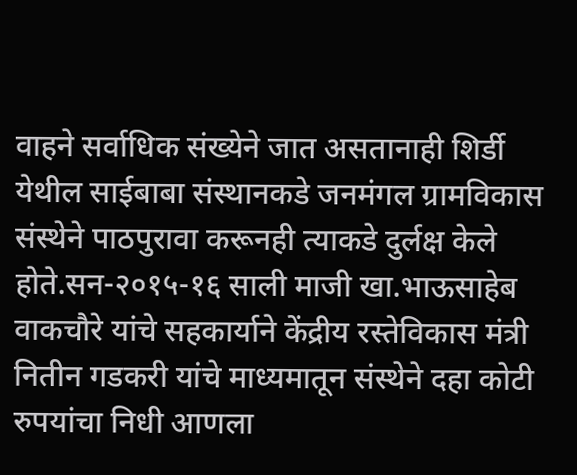वाहने सर्वाधिक संख्येने जात असतानाही शिर्डी येथील साईबाबा संस्थानकडे जनमंगल ग्रामविकास संस्थेने पाठपुरावा करूनही त्याकडे दुर्लक्ष केले होते.सन-२०१५-१६ साली माजी खा.भाऊसाहेब वाकचौरे यांचे सहकार्याने केंद्रीय रस्तेविकास मंत्री नितीन गडकरी यांचे माध्यमातून संस्थेने दहा कोटी रुपयांचा निधी आणला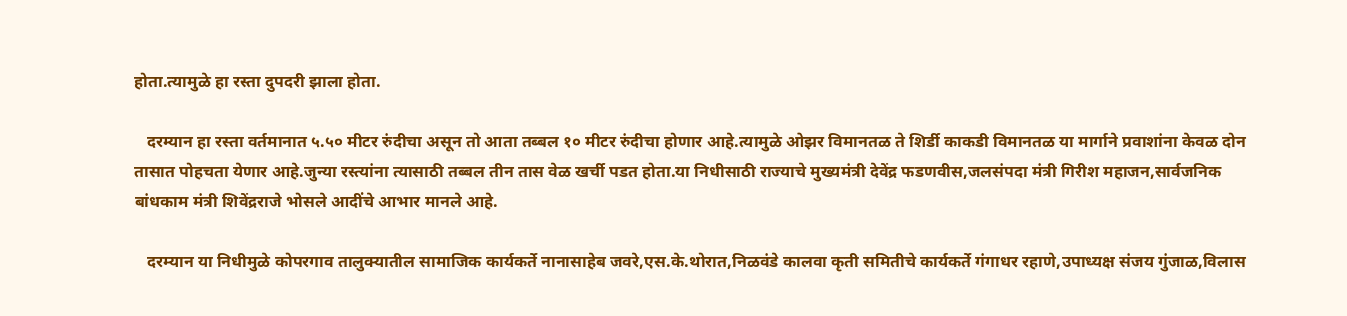होता.त्यामुळे हा रस्ता दुपदरी झाला होता.

   दरम्यान हा रस्ता वर्तमानात ५.५० मीटर रुंदीचा असून तो आता तब्बल १० मीटर रुंदीचा होणार आहे.त्यामुळे ओझर विमानतळ ते शिर्डी काकडी विमानतळ या मार्गाने प्रवाशांना केवळ दोन तासात पोहचता येणार आहे.जुन्या रस्त्यांना त्यासाठी तब्बल तीन तास वेळ खर्ची पडत होता.या निधीसाठी राज्याचे मुख्यमंत्री देवेंद्र फडणवीस,जलसंपदा मंत्री गिरीश महाजन,सार्वजनिक बांधकाम मंत्री शिवेंद्रराजे भोसले आदींचे आभार मानले आहे.

   दरम्यान या निधीमुळे कोपरगाव तालुक्यातील सामाजिक कार्यकर्ते नानासाहेब जवरे,एस.के.थोरात,निळवंडे कालवा कृती समितीचे कार्यकर्ते गंगाधर रहाणे,उपाध्यक्ष संजय गुंजाळ,विलास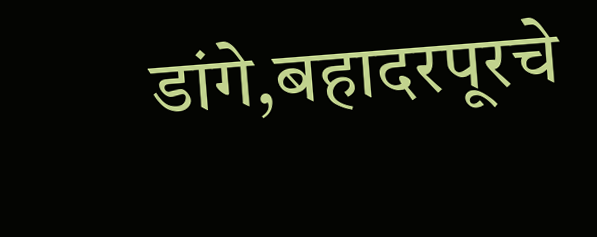डांगे,बहादरपूरचे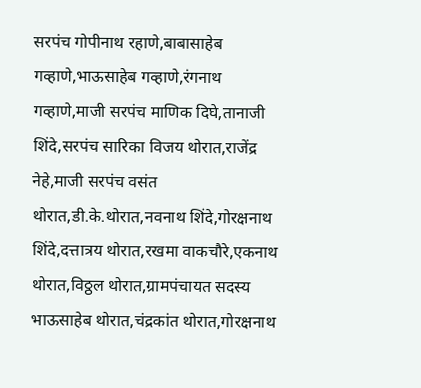सरपंच गोपीनाथ रहाणे,बाबासाहेब गव्हाणे,भाऊसाहेब गव्हाणे,रंगनाथ गव्हाणे,माजी सरपंच माणिक दिघे,तानाजी शिंदे,सरपंच सारिका विजय थोरात,राजेंद्र नेहे,माजी सरपंच वसंत थोरात,डी.के.थोरात,नवनाथ शिंदे,गोरक्षनाथ शिंदे,दत्तात्रय थोरात,रखमा वाकचौरे,एकनाथ थोरात,विठ्ठल थोरात,ग्रामपंचायत सदस्य भाऊसाहेब थोरात,चंद्रकांत थोरात,गोरक्षनाथ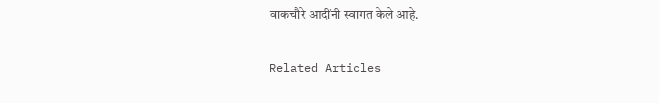वाकचौरे आदींनी स्वागत केले आहे.

Related Articles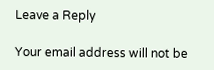Leave a Reply

Your email address will not be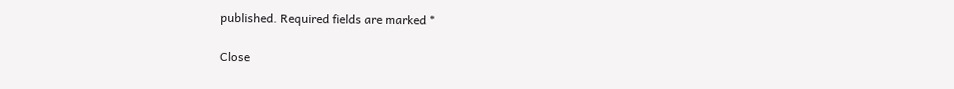published. Required fields are marked *

Close